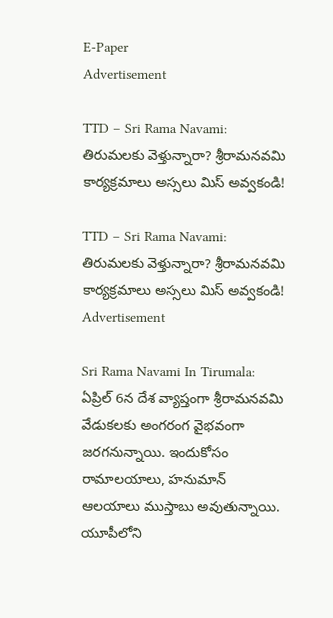E-Paper
Advertisement

TTD – Sri Rama Navami: తిరుమలకు వెళ్తున్నారా? శ్రీరామనవమి కార్యక్రమాలు అస్సలు మిస్ అవ్వకండి!

TTD – Sri Rama Navami:  తిరుమలకు వెళ్తున్నారా? శ్రీరామనవమి కార్యక్రమాలు అస్సలు మిస్ అవ్వకండి!
Advertisement

Sri Rama Navami In Tirumala:  ఏప్రిల్ 6న దేశ వ్యాప్తంగా శ్రీరామనవమి వేడుకలకు అంగరంగ వైభవంగా జరగనున్నాయి. ఇందుకోసం రామాలయాలు, హనుమాన్ ఆలయాలు ముస్తాబు అవుతున్నాయి. యూపీలోని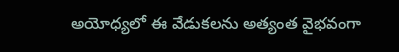అయోధ్యలో ఈ వేడుకలను అత్యంత వైభవంగా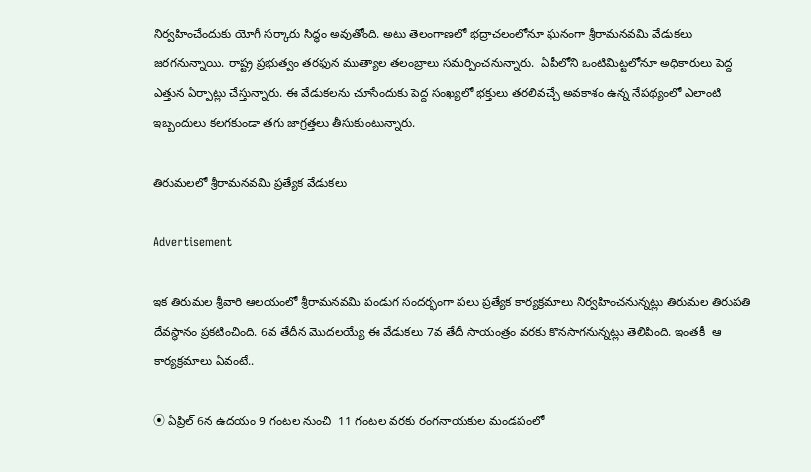నిర్వహించేందుకు యోగీ సర్కారు సిద్ధం అవుతోంది. అటు తెలంగాణలో భద్రాచలంలోనూ ఘనంగా శ్రీరామనవమి వేడుకలు జరగనున్నాయి. రాష్ట్ర ప్రభుత్వం తరఫున ముత్యాల తలంబ్రాలు సమర్పించనున్నారు.  ఏపీలోని ఒంటిమిట్టలోనూ అధికారులు పెద్ద ఎత్తున ఏర్పాట్లు చేస్తున్నారు. ఈ వేడుకలను చూసేందుకు పెద్ద సంఖ్యలో భక్తులు తరలివచ్చే అవకాశం ఉన్న నేపథ్యంలో ఎలాంటి ఇబ్బందులు కలగకుండా తగు జాగ్రత్తలు తీసుకుంటున్నారు.

తిరుమలలో శ్రీరామనవమి ప్రత్యేక వేడుకలు

Advertisement

ఇక తిరుమల శ్రీవారి ఆలయంలో శ్రీరామనవమి పండుగ సందర్భంగా పలు ప్రత్యేక కార్యక్రమాలు నిర్వహించనున్నట్లు తిరుమల తిరుపతి దేవస్థానం ప్రకటించింది. 6వ తేదీన మొదలయ్యే ఈ వేడుకలు 7వ తేదీ సాయంత్రం వరకు కొనసాగనున్నట్లు తెలిపింది. ఇంతకీ  ఆ కార్యక్రమాలు ఏవంటే..

⦿ ఏప్రిల్ 6న ఉదయం 9 గంటల నుంచి  11 గంటల వరకు రంగ‌నాయ‌కుల మండ‌పంలో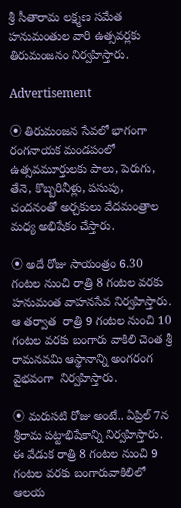శ్రీ సీతారామ లక్ష్మణ సమేత హనుమంతుల వారి ఉత్సవర్లకు తిరుమంజనం నిర్వహిస్తారు.

Advertisement

⦿ తిరుమంజన సేవలో భాగంగా రంగనాయక మండపంలో ఉత్సవమూర్తులకు పాలు, పెరుగు, తేనె, కొబ్బరినీళ్లు, పసుపు, చందనంతో అర్చకులు వేదమంత్రాల మధ్య అభిషేకం చేస్తారు.

⦿ అదే రోజు సాయంత్రం 6.30 గంటల నుంచి రాత్రి 8 గంటల వరకు హ‌నుమంత వాహ‌నసేవ నిర్వహిస్తారు. ఆ తర్వాత  రాత్రి 9 గంటల నుంచి 10 గంటల వరకు బంగారు వాకిలి చెంత శ్రీ రామనవమి ఆస్థానాన్ని అంగరంగ వైభవంగా  నిర్వహిస్తారు.

⦿ మరుసటి రోజు అంటే.. ఏప్రిల్ 7న శ్రీరామ పట్టాభిషేకాన్ని నిర్వహిస్తారు. ఈ వేడుక రాత్రి 8 గంటల నుంచి 9 గంటల వరకు బంగారువాకిలిలో ఆలయ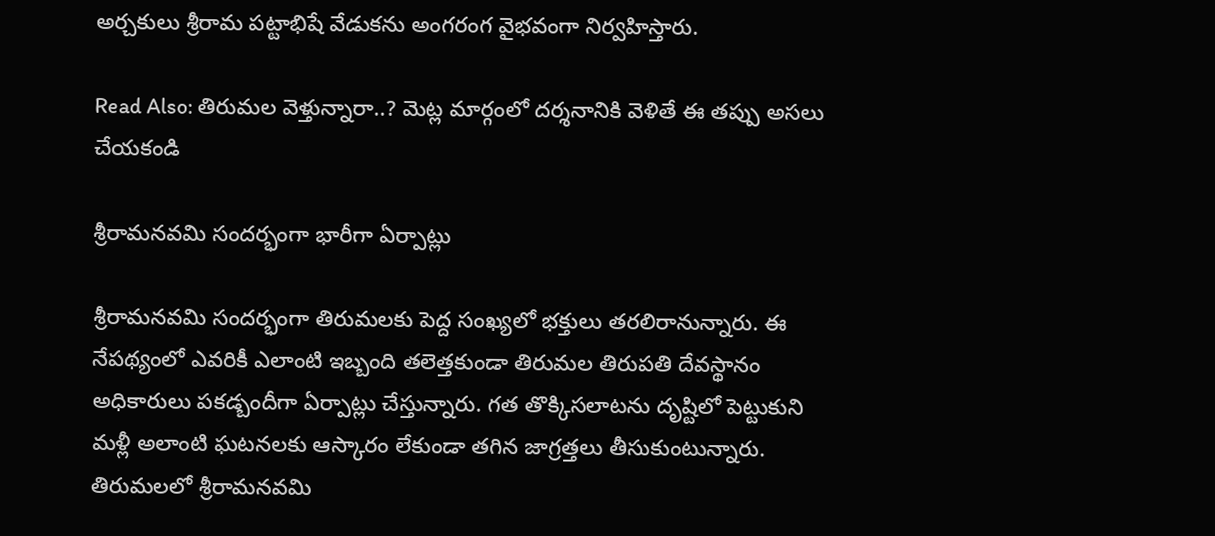అర్చకులు శ్రీరామ పట్టాభిషే వేడుకను అంగరంగ వైభవంగా నిర్వహిస్తారు.

Read Also: తిరుమల వెళ్తున్నారా..? మెట్ల మార్గంలో దర్శనానికి వెళితే ఈ తప్పు అసలు చేయకండి

శ్రీరామనవమి సందర్భంగా భారీగా ఏర్పాట్లు

శ్రీరామనవమి సందర్భంగా తిరుమలకు పెద్ద సంఖ్యలో భక్తులు తరలిరానున్నారు. ఈ నేపథ్యంలో ఎవరికీ ఎలాంటి ఇబ్బంది తలెత్తకుండా తిరుమల తిరుపతి దేవస్థానం అధికారులు పకడ్బందీగా ఏర్పాట్లు చేస్తున్నారు. గత తొక్కిసలాటను దృష్టిలో పెట్టుకుని మళ్లీ అలాంటి ఘటనలకు ఆస్కారం లేకుండా తగిన జాగ్రత్తలు తీసుకుంటున్నారు. తిరుమలలో శ్రీరామనవమి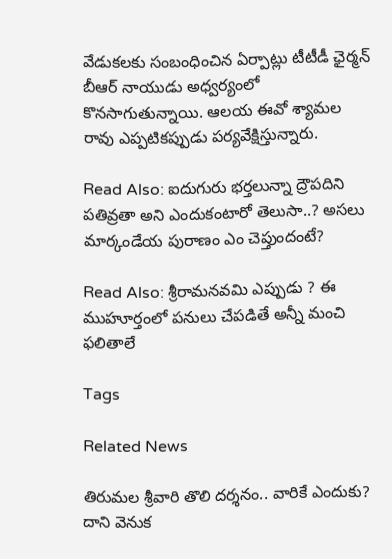వేడుకలకు సంబంధించిన ఏర్పాట్లు టీటీడీ ఛైర్మన్ బీఆర్ నాయుడు అధ్వర్యంలో కొనసాగుతున్నాయి. ఆలయ ఈవో శ్యామల రావు ఎప్పటికప్పుడు పర్యవేక్షిస్తున్నారు.

Read Also: ఐదుగురు భర్తలున్నా ద్రౌపదిని పతివ్రతా అని ఎందుకంటారో తెలుసా..? అసలు మార్కండేయ పురాణం ఎం చెప్తుందంటే?

Read Also: శ్రీరామనవమి ఎప్పుడు ? ఈ ముహూర్తంలో పనులు చేపడితే అన్నీ మంచి ఫలితాలే

Tags

Related News

తిరుమల శ్రీవారి తొలి దర్శనం.. వారికే ఎందుకు? దాని వెనుక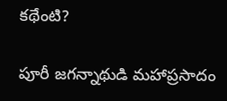కథేంటి?

పూరీ జగన్నాథుడి మహాప్రసాదం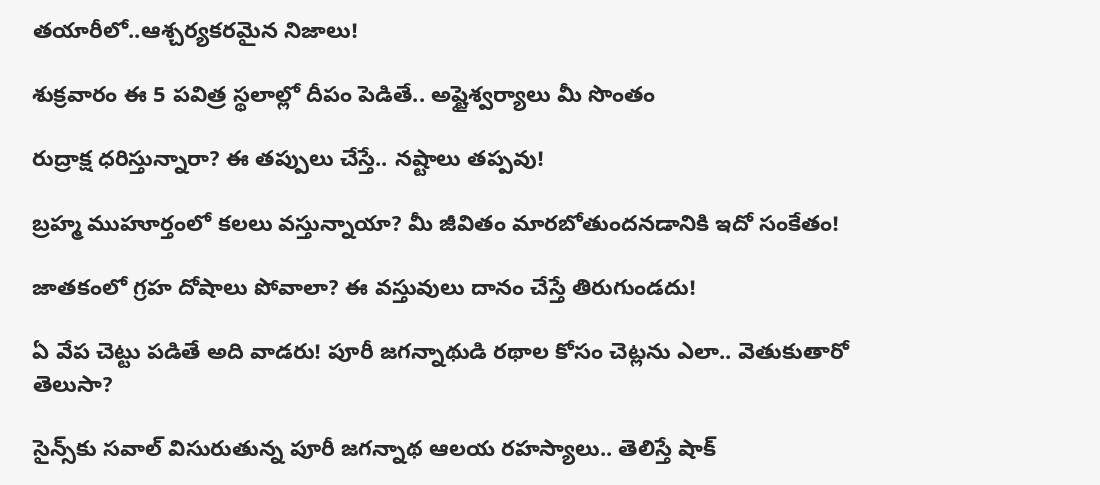తయారీలో..ఆశ్చర్యకరమైన నిజాలు!

శుక్రవారం ఈ 5 పవిత్ర స్థలాల్లో దీపం పెడితే.. అష్టైశ్వర్యాలు మీ సొంతం

రుద్రాక్ష ధరిస్తున్నారా? ఈ తప్పులు చేస్తే.. నష్టాలు తప్పవు!

బ్రహ్మ ముహూర్తంలో కలలు వస్తున్నాయా? మీ జీవితం మారబోతుందనడానికి ఇదో సంకేతం!

జాతకంలో గ్రహ దోషాలు పోవాలా? ఈ వస్తువులు దానం చేస్తే తిరుగుండదు!

ఏ వేప చెట్టు పడితే అది వాడరు! పూరీ జగన్నాథుడి రథాల కోసం చెట్లను ఎలా.. వెతుకుతారో తెలుసా?

సైన్స్‌కు సవాల్ విసురుతున్న పూరీ జగన్నాథ ఆలయ రహస్యాలు.. తెలిస్తే షాక్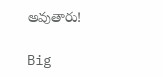అవుతారు!

Big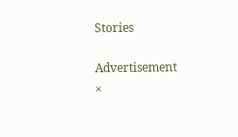Stories

Advertisement
×